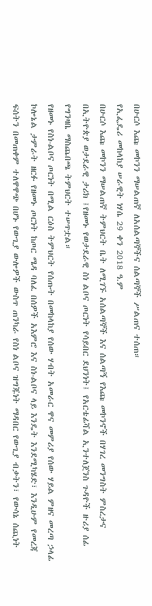በሁርሶ እጩ መኮንን ማሠልጠኛ ለአሰልጣኞችና ሰልጣኞች ሥልጠና ተሰጠ።
የኢፌዴሪ መከላከያ ሠራዊት ነሃሴ 29 ቀን 2018 ዓ.ም
በሁርሶ እጩ መኮንን ማሠልጠኛ ትምህርት ቤት ለሚገኙ አሰልጣኞች እና ሰልጣኝ የእጩ መኮንኖች በሃገረ መንግስት ምስረታና በኢትዮጵያ ወታደራዊ ታሪክ ፤የዘመኑ የወታደራዊ ስነ ልቦና ጦርነት የሳይበር ደህንነት፤ የአርቴፊሻል ኢንተለጀንስ ጉዳዮች ዙሪያ ሰፊ የግንዛቤ ማስጨበጫ ትምህርት ተሠጥቷል።
የዘመኑ የስነ-ልቦና ጦርነት በሚል ርዕስ ትምህርት የሰጡት በመከላከያ የሰው ሃብት አመራር ዋና መምሪያ የሰው ሃይል ምዘና መረጣ ኃላፊ ኮሎኔል ታምራት ዘርፉ የዘመኑ ጦርነት ከጦር ሜዳ ባለፈ በሰዎች አእምሮ እና ስነ-ልቦና ላይ እንዴት እንደሚካሄድ፣ እንዲሁም የመረጃ ፍሰትን በመጠቀም ተለዋዋጭ በሆኑ የውጊያ ውሎዎች ውስጥ ጠንካራ የስነ ልቦና ዝግጁነት ማዳበር የውጊያ ብቃትን፣ የውሳኔ ሰጪነት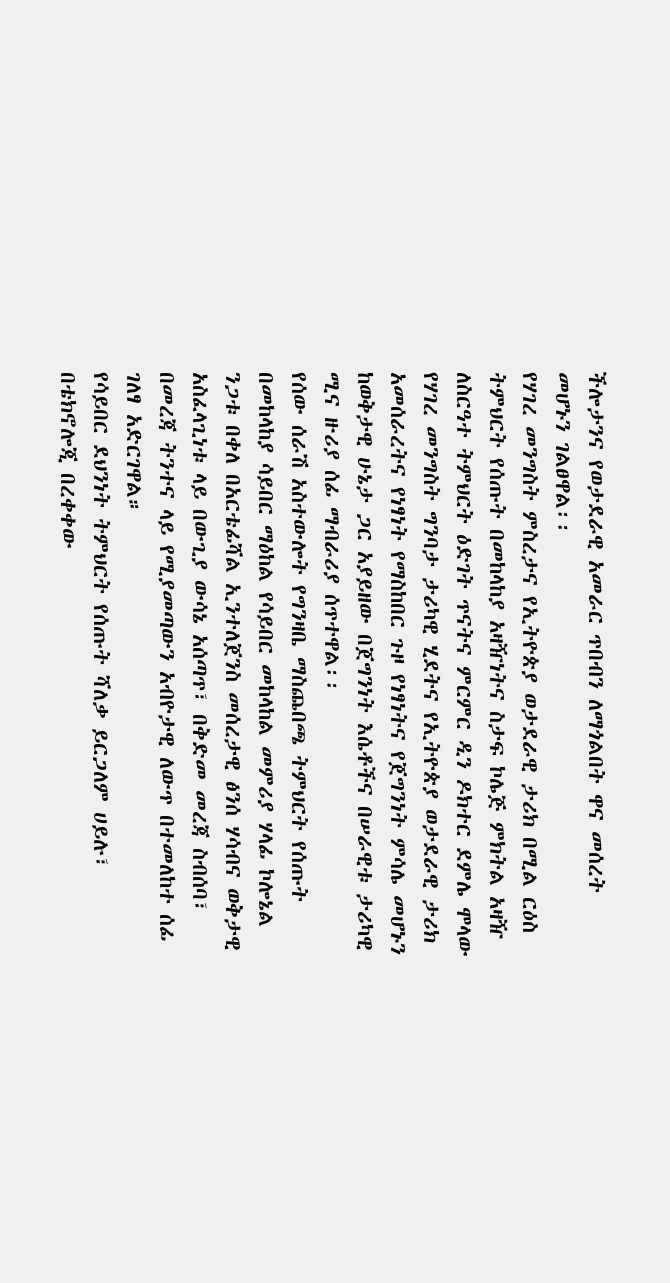ችሎታንና የወታደራዊ አመራር ጥበብን ለማጎልበት ዋና መሰረት መሆኑን ገልፀዋል፡፡
የሃገረ መንግስት ምስረታና የኢትዮጵያ ወታደራዊ ታሪክ በሚል ርዕስ ትምህርት የሰጡት በመከላከያ አዛዥነትና ስታፍ ኮሌጅ ምክትል አዛዥ ለስርዓተ ትምህርት ዕድገት ጥናትና ምርምር ዲን ዶክተር ደምሌ ሞላው የሃገረ መንግስት ግንባታ ታሪካዊ ሂደትና የኢትዮጵያ ወታደራዊ ታሪክ አመሰራረትና የነፃነት የማስከበር ጉዞ የነፃነትና የጀግንነት ምሳሌ መሆኑን ከወቅታዊ ሁኔታ ጋር አያይዘው በጀግንነት እሴቶችና በሠራዊቱ ታሪካዊ ሚና ዙሪያ ሰፊ ማብራሪያ ሰጥተዋል፡፡
የሰው ሰራሽ አስተውሎት የግንዛቤ ማስጨበጫ ትምህርት የሰጡት በመከላከያ ሳይበር ማዕከል የሳይበር መከላከል መምሪያ ሃላፊ ኮሎኔል ንጋቱ በቀለ በአርቴፊሻል ኢንተለጀንስ መሰረታዊ ፅንሰ ሃሳብና ወቅታዊ አስፈላጊነቱ ላይ በውጊያ ውሳኔ አሰጣጥ፣ በቅድመ መረጃ ስብሰባ፣ በመረጃ ትንተና ላይ የሚያመጣውን አብዮታዊ ለውጥ በተመለከተ ሰፊ ገለፃ አድርገዋል።
የሳይበር ደህንነት ትምህርት የሰጡት ሻለቃ ይርጋለም ሀይሉ፣ በቴክኖሎጂ በረቀቀው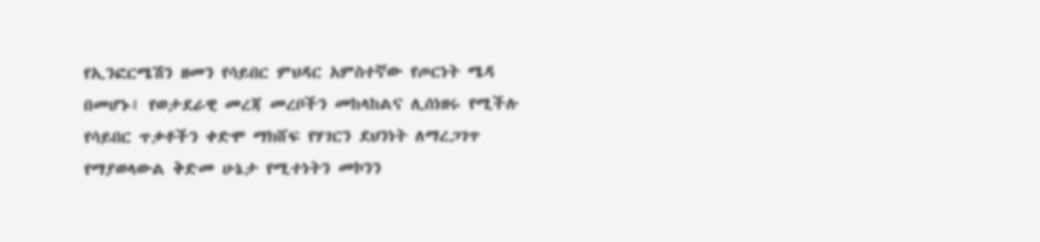የኢንፎርሜሽን ዘመን የሳይበር ምህዳር አምስተኛው የጦርነት ሜዳ በመሆኑ፤ የወታደራዊ መረጃ መረቦችን መከላከልና ሊሰነዘሩ የሚችሉ የሳይበር ጥቃቶችን ቀድሞ ማክሸፍ የሃገርን ደህንነት ለማረጋገጥ የማያወላውል ቅድመ ሁኔታ የሚተነትን መኮንን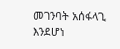መገንባት አሰፋላጊ እንደሆነ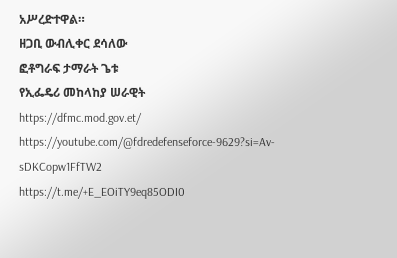አሥረድተዋል።
ዘጋቢ ውብሊቀር ደሳለው
ፎቶግራፍ ታማራት ጌቱ
የኢፌዴሪ መከላከያ ሠራዊት
https://dfmc.mod.gov.et/
https://youtube.com/@fdredefenseforce-9629?si=Av-sDKCopw1FfTW2
https://t.me/+E_EOiTY9eq85ODI0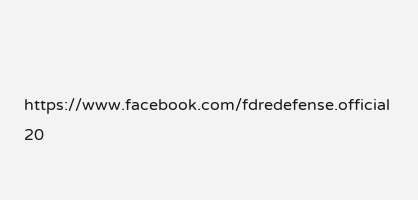https://www.facebook.com/fdredefense.official
20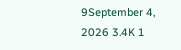9September 4, 2026 3.4K 1